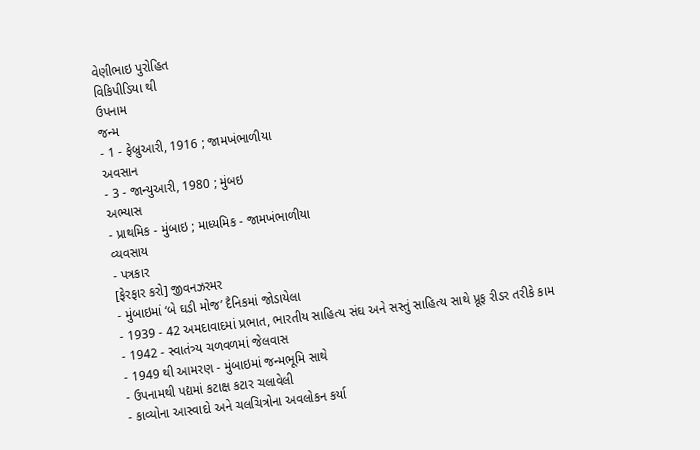વેણીભાઇ પુરોહિત
વિકિપીડિયા થી
ઉપનામ
જન્મ
- 1 - ફેબ્રુઆરી, 1916 ; જામખંભાળીયા
અવસાન
- 3 - જાન્યુઆરી, 1980 ; મુંબઇ
અભ્યાસ
- પ્રાથમિક - મુંબાઇ ; માધ્યમિક - જામખંભાળીયા
વ્યવસાય
- પત્રકાર
[ફેરફાર કરો] જીવનઝરમર
- મુંબાઇમાં ‘બે ઘડી મોજ’ દૈનિકમાં જોડાયેલા
- 1939 - 42 અમદાવાદમાં પ્રભાત, ભારતીય સાહિત્ય સંઘ અને સસ્તું સાહિત્ય સાથે પ્રૂફ રીડર તરીકે કામ
- 1942 - સ્વાતંત્ર્ય ચળવળમાં જેલવાસ
- 1949 થી આમરણ - મુંબાઇમાં જન્મભૂમિ સાથે
- ઉપનામથી પદ્યમાં કટાક્ષ કટાર ચલાવેલી
- કાવ્યોના આસ્વાદો અને ચલચિત્રોના અવલોકન કર્યા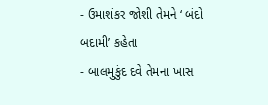- ઉમાશંકર જોશી તેમને ‘ બંદો બદામી’ કહેતા
- બાલમુકુંદ દવે તેમના ખાસ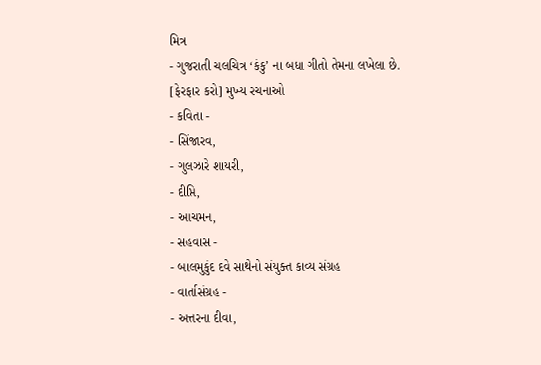મિત્ર
- ગુજરાતી ચલચિત્ર ‘કંકુ’ ના બધા ગીતો તેમના લખેલા છે.
[ફેરફાર કરો] મુખ્ય રચનાઓ
- કવિતા -
- સિંજારવ,
- ગુલઝારે શાયરી,
- દીપ્તિ,
- આચમન,
- સહવાસ -
- બાલમુકુંદ દવે સાથેનો સંયુક્ત કાવ્ય સંગ્રહ
- વાર્તાસંગ્રહ -
- અત્તરના દીવા,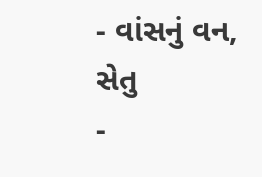- વાંસનું વન, સેતુ
-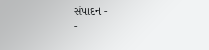સંપાદન -
-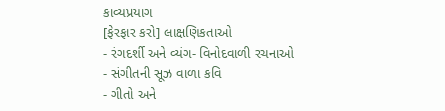કાવ્યપ્રયાગ
[ફેરફાર કરો] લાક્ષણિકતાઓ
- રંગદર્શી અને વ્યંગ- વિનોદવાળી રચનાઓ
- સંગીતની સૂઝ વાળા કવિ
- ગીતો અને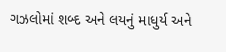ગઝલોમાં શબ્દ અને લયનું માધુર્ય અને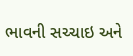ભાવની સચ્ચાઇ અને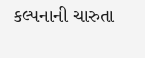કલ્પનાની ચારુતા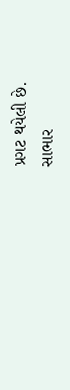પ્રગટ થયેલી છે.
સાભાર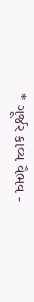* ગૂર્જર કાવ્ય વૈભવ -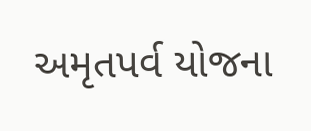અમૃતપર્વ યોજના